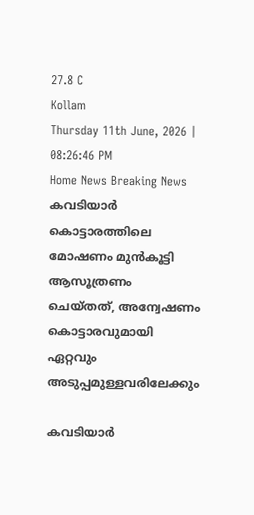27.8 C
Kollam
Thursday 11th June, 2026 | 08:26:46 PM
Home News Breaking News കവടിയാർ കൊട്ടാരത്തിലെ മോഷണം മുൻകൂട്ടി ആസൂത്രണം ചെയ്തത്, അന്വേഷണം കൊട്ടാരവുമായി ഏറ്റവും അടുപ്പമുള്ളവരിലേക്കും

കവടിയാർ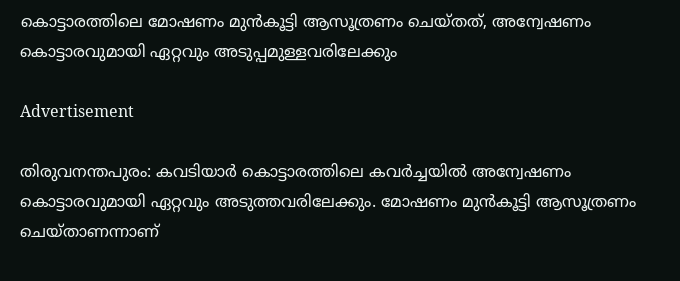കൊട്ടാരത്തിലെ മോഷണം മുൻകൂട്ടി ആസൂത്രണം ചെയ്തത്, അന്വേഷണം കൊട്ടാരവുമായി ഏറ്റവും അടുപ്പമുള്ളവരിലേക്കും

Advertisement

തിരുവനന്തപുരം: കവടിയാർ കൊട്ടാരത്തിലെ കവർച്ചയിൽ അന്വേഷണം കൊട്ടാരവുമായി ഏറ്റവും അടുത്തവരിലേക്കും. മോഷണം മുൻകൂട്ടി ആസൂത്രണം ചെയ്താണന്നാണ്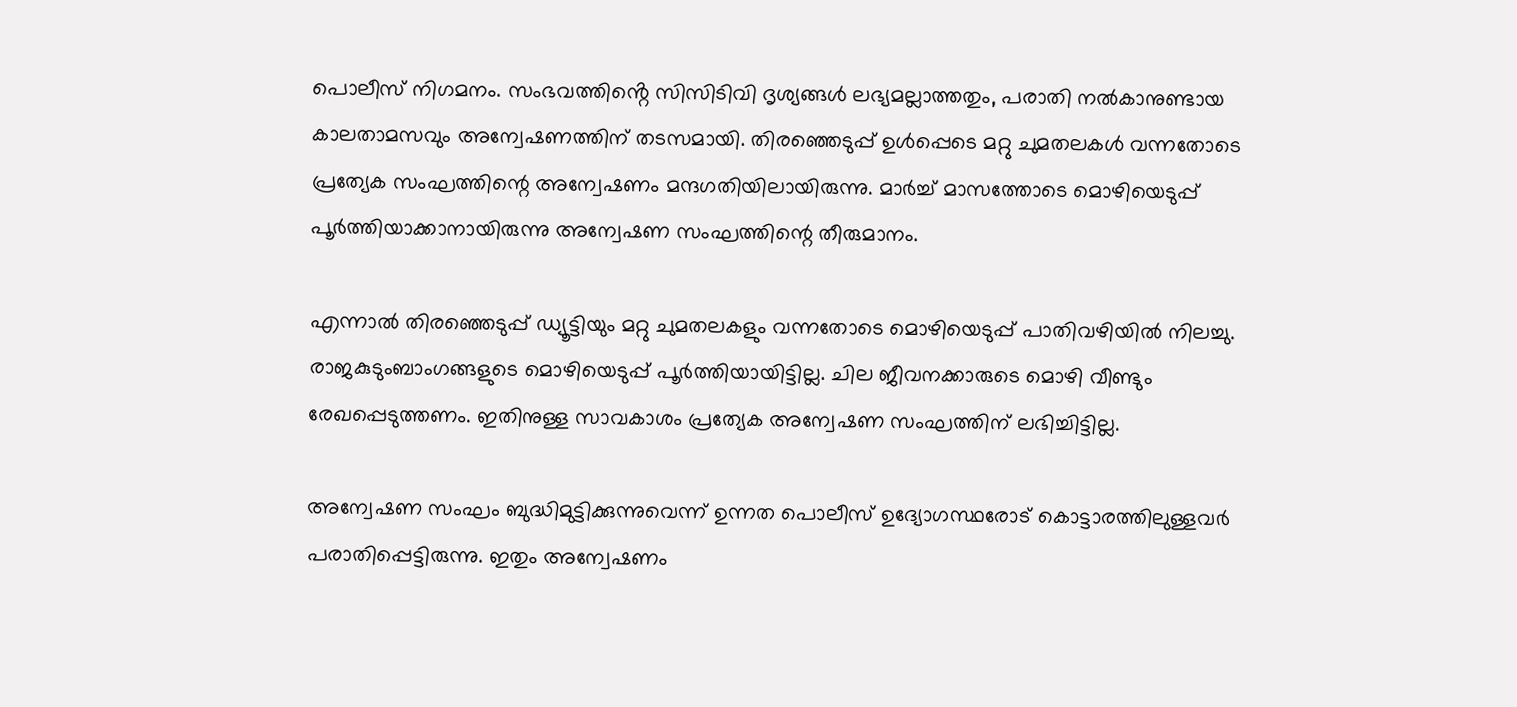പൊലീസ് നിഗമനം. സംഭവത്തിൻ്റെ സിസിടിവി ദൃശ്യങ്ങൾ ലഭ്യമല്ലാത്തതും, പരാതി നൽകാനുണ്ടായ കാലതാമസവും അന്വേഷണത്തിന് തടസമായി. തിരഞ്ഞെടുപ്പ് ഉൾപ്പെടെ മറ്റു ചുമതലകൾ വന്നതോടെ പ്രത്യേക സംഘത്തിന്റെ അന്വേഷണം മന്ദഗതിയിലായിരുന്നു. മാർച്ച് മാസത്തോടെ മൊഴിയെടുപ്പ് പൂർത്തിയാക്കാനായിരുന്നു അന്വേഷണ സംഘത്തിന്റെ തീരുമാനം.

എന്നാൽ തിരഞ്ഞെടുപ്പ് ഡ്യൂട്ടിയും മറ്റു ചുമതലകളും വന്നതോടെ മൊഴിയെടുപ്പ് പാതിവഴിയിൽ നിലച്ചു. രാജകുടുംബാംഗങ്ങളുടെ മൊഴിയെടുപ്പ് പൂർത്തിയായിട്ടില്ല. ചില ജീവനക്കാരുടെ മൊഴി വീണ്ടും രേഖപ്പെടുത്തണം. ഇതിനുള്ള സാവകാശം പ്രത്യേക അന്വേഷണ സംഘത്തിന് ലഭിച്ചിട്ടില്ല.

അന്വേഷണ സംഘം ബുദ്ധിമുട്ടിക്കുന്നുവെന്ന് ഉന്നത പൊലീസ് ഉദ്യോഗസ്ഥരോട് കൊട്ടാരത്തിലുള്ളവർ പരാതിപ്പെട്ടിരുന്നു. ഇതും അന്വേഷണം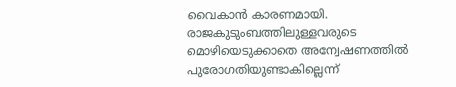വൈകാൻ കാരണമായി. രാജകുടുംബത്തിലുള്ളവരുടെ മൊഴിയെടുക്കാതെ അന്വേഷണത്തിൽ പുരോഗതിയുണ്ടാകില്ലെന്ന്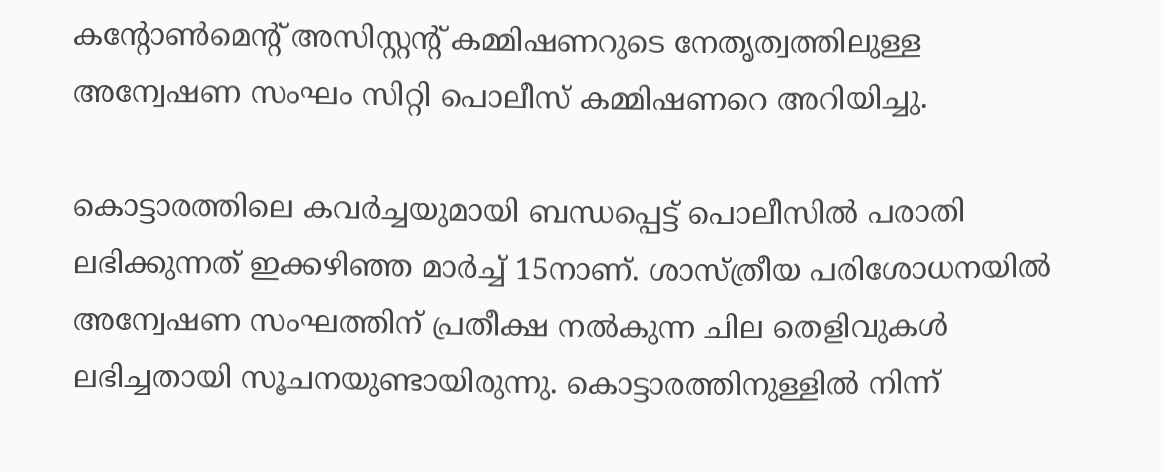കന്റോൺമെന്റ് അസിസ്റ്റന്റ് കമ്മിഷണറുടെ നേതൃത്വത്തിലുള്ള അന്വേഷണ സംഘം സിറ്റി പൊലീസ് കമ്മിഷണറെ അറിയിച്ചു.

കൊട്ടാരത്തിലെ കവർച്ചയുമായി ബന്ധപ്പെട്ട് പൊലീസിൽ പരാതി ലഭിക്കുന്നത് ഇക്കഴി‌ഞ്ഞ മാർച്ച് 15നാണ്. ശാസ്ത്രീയ പരിശോധനയിൽ അന്വേഷണ സംഘത്തിന് പ്രതീക്ഷ നൽകുന്ന ചില തെളിവുകൾ ലഭിച്ചതായി സൂചനയുണ്ടായിരുന്നു. കൊട്ടാരത്തിനുള്ളിൽ നിന്ന്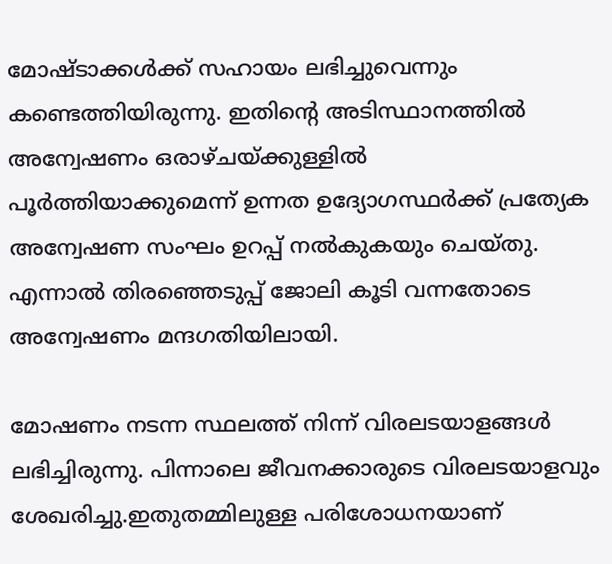മോഷ്ടാക്കൾക്ക് സഹായം ലഭിച്ചുവെന്നും കണ്ടെത്തിയിരുന്നു. ഇതിന്റെ അടിസ്ഥാനത്തിൽ അന്വേഷണം ഒരാഴ്ചയ്ക്കുള്ളിൽ പൂർത്തിയാക്കുമെന്ന് ഉന്നത ഉദ്യോഗസ്ഥർക്ക് പ്രത്യേക അന്വേഷണ സംഘം ഉറപ്പ് നൽകുകയും ചെയ്തു. എന്നാൽ തിരഞ്ഞെടുപ്പ് ജോലി കൂടി വന്നതോടെ അന്വേഷണം മന്ദഗതിയിലായി.

മോഷണം നടന്ന സ്ഥലത്ത് നിന്ന് വിരലടയാളങ്ങൾ ലഭിച്ചിരുന്നു. പിന്നാലെ ജീവനക്കാരുടെ വിരലടയാളവും ശേഖരിച്ചു.ഇതുതമ്മിലുള്ള പരിശോധനയാണ്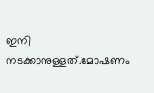ഇനി നടക്കാനുള്ളത്.മോഷണം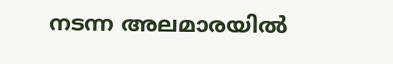നടന്ന അലമാരയിൽ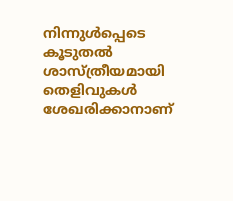നിന്നുൾപ്പെടെ കൂടുതൽ ശാസ്ത്രീയമായി തെളിവുകൾ ശേഖരിക്കാനാണ്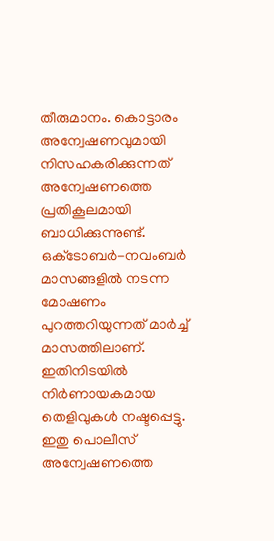തീരുമാനം. കൊട്ടാരം അന്വേഷണവുമായി നിസഹകരിക്കുന്നത് അന്വേഷണത്തെ പ്രതികൂലമായി ബാധിക്കുന്നുണ്ട്. ഒക്‌ടോബർ-നവംബർ മാസങ്ങളിൽ നടന്ന മോഷണം പുറത്തറിയുന്നത് മാർച്ച് മാസത്തിലാണ്. ഇതിനിടയിൽ നിർണായകമായ തെളിവുകൾ നഷ്ടപ്പെട്ടു. ഇതു പൊലീസ് അന്വേഷണത്തെ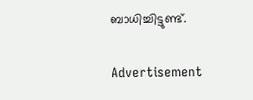ബാധിച്ചിട്ടുണ്ട്.

Advertisement